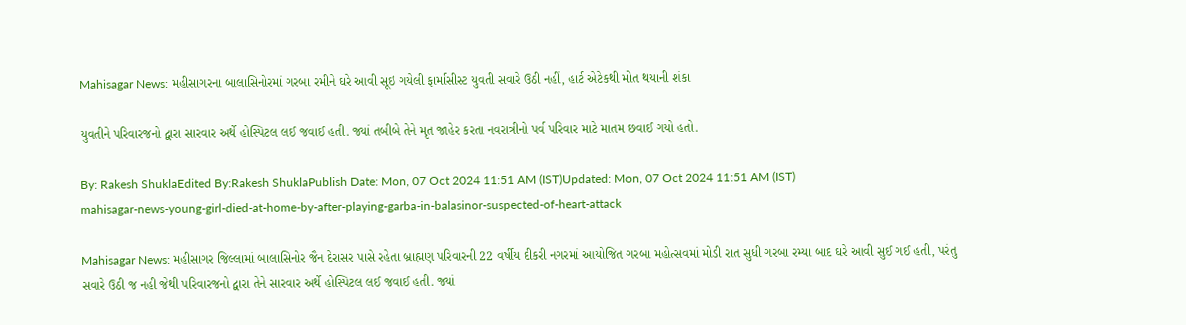Mahisagar News: મહીસાગરના બાલાસિનોરમાં ગરબા રમીને ઘરે આવી સૂઇ ગયેલી ફાર્માસીસ્ટ યુવતી સવારે ઉઠી નહીં, હાર્ટ એટેકથી મોત થયાની શંકા

યુવતીને પરિવારજનો દ્વારા સારવાર અર્થે હોસ્પિટલ લઈ જવાઈ હતી. જ્યાં તબીબે તેને મૃત જાહેર કરતા નવરાત્રીનો પર્વ પરિવાર માટે માતમ છવાઈ ગયો હતો.

By: Rakesh ShuklaEdited By:Rakesh ShuklaPublish Date: Mon, 07 Oct 2024 11:51 AM (IST)Updated: Mon, 07 Oct 2024 11:51 AM (IST)
mahisagar-news-young-girl-died-at-home-by-after-playing-garba-in-balasinor-suspected-of-heart-attack

Mahisagar News: મહીસાગર જિલ્લામાં બાલાસિનોર જૈન દેરાસર પાસે રહેતા બ્રાહ્મણ પરિવારની 22 વર્ષીય દીકરી નગરમાં આયોજિત ગરબા મહોત્સવમાં મોડી રાત સુધી ગરબા રમ્યા બાદ ઘરે આવી સુઈ ગઈ હતી, પરંતુ સવારે ઉઠી જ નહી જેથી પરિવારજનો દ્વારા તેને સારવાર અર્થે હોસ્પિટલ લઈ જવાઈ હતી. જ્યાં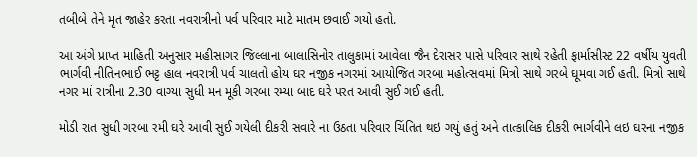તબીબે તેને મૃત જાહેર કરતા નવરાત્રીનો પર્વ પરિવાર માટે માતમ છવાઈ ગયો હતો.

આ અંગે પ્રાપ્ત માહિતી અનુસાર મહીસાગર જિલ્લાના બાલાસિનોર તાલુકામાં આવેલા જૈન દેરાસર પાસે પરિવાર સાથે રહેતી ફાર્માસીસ્ટ 22 વર્ષીય યુવતી ભાર્ગવી નીતિનભાઈ ભટ્ટ હાલ નવરાત્રી પર્વ ચાલતો હોય ઘર નજીક નગરમાં આયોજિત ગરબા મહોત્સવમાં મિત્રો સાથે ગરબે ઘૂમવા ગઈ હતી. મિત્રો સાથે નગર માં રાત્રીના 2.30 વાગ્યા સુધી મન મૂકી ગરબા રમ્યા બાદ ઘરે પરત આવી સુઈ ગઈ હતી.

મોડી રાત સુધી ગરબા રમી ઘરે આવી સુઈ ગયેલી દીકરી સવારે ના ઉઠતા પરિવાર ચિંતિત થઇ ગયું હતું અને તાત્કાલિક દીકરી ભાર્ગવીને લઇ ઘરના નજીક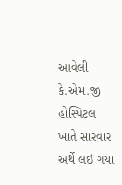આવેલી કે.એમ.જી હોસ્પિટલ ખાતે સારવાર અર્થે લઇ ગયા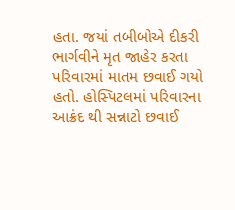હતા. જયાં તબીબોએ દીકરી ભાર્ગવીને મૃત જાહેર કરતા પરિવારમાં માતમ છવાઈ ગયો હતો. હોસ્પિટલમાં પરિવારના આક્રંદ થી સન્નાટો છવાઈ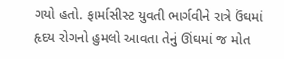ગયો હતો. ફાર્માસીસ્ટ યુવતી ભાર્ગવીને રાત્રે ઉંઘમાં હૃદય રોગનો હુમલો આવતા તેનું ઊંઘમાં જ મોત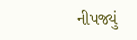નીપજ્યું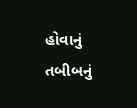હોવાનું તબીબનું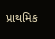પ્રાથમિક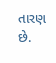તારણ છે.